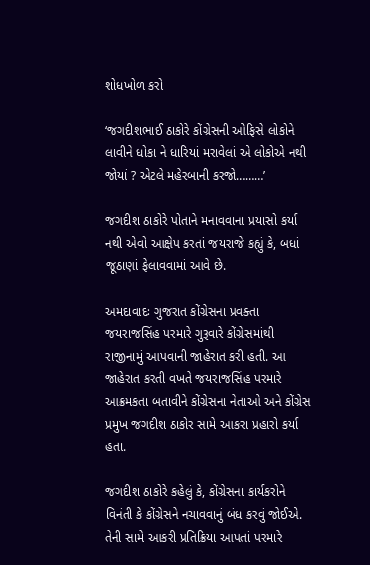શોધખોળ કરો

‘જગદીશભાઈ ઠાકોરે કોંગ્રેસની ઓફિસે લોકોને લાવીને ધોકા ને ધારિયાં મરાવેલાં એ લોકોએ નથી જોયાં ? એટલે મહેરબાની કરજો………’

જગદીશ ઠાકોરે પોતાને મનાવવાના પ્રયાસો કર્યા નથી એવો આક્ષેપ કરતાં જયરાજે કહ્યું કે, બધાં જૂઠાણાં ફેલાવવામાં આવે છે.

અમદાવાદઃ ગુજરાત કોંગ્રેસના પ્રવક્તા જયરાજસિંહ પરમારે ગુરૂવારે કોંગ્રેસમાંથી રાજીનામું આપવાની જાહેરાત કરી હતી. આ જાહેરાત કરતી વખતે જયરાજસિંહ પરમારે આક્રમકતા બતાવીને કોંગ્રેસના નેતાઓ અને કોંગ્રેસ પ્રમુખ જગદીશ ઠાકોર સામે આકરા પ્રહારો કર્યા હતા.

જગદીશ ઠાકોરે કહેલું કે, કોંગ્રેસના કાર્યકરોને વિનંતી કે કોંગ્રેસને નચાવવાનું બંધ કરવું જોઈએ. તેની સામે આકરી પ્રતિક્રિયા આપતાં પરમારે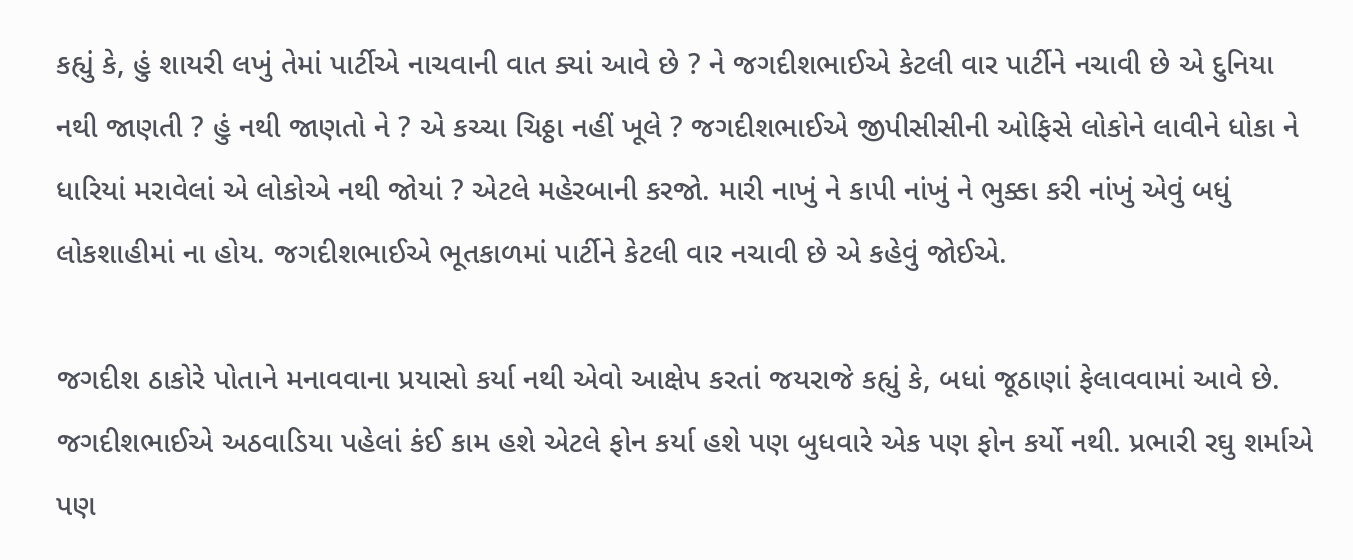કહ્યું કે, હું શાયરી લખું તેમાં પાર્ટીએ નાચવાની વાત ક્યાં આવે છે ? ને જગદીશભાઈએ કેટલી વાર પાર્ટીને નચાવી છે એ દુનિયા નથી જાણતી ? હું નથી જાણતો ને ? એ કચ્ચા ચિઠ્ઠા નહીં ખૂલે ? જગદીશભાઈએ જીપીસીસીની ઓફિસે લોકોને લાવીને ધોકા ને ધારિયાં મરાવેલાં એ લોકોએ નથી જોયાં ? એટલે મહેરબાની કરજો. મારી નાખું ને કાપી નાંખું ને ભુક્કા કરી નાંખું એવું બધું લોકશાહીમાં ના હોય. જગદીશભાઈએ ભૂતકાળમાં પાર્ટીને કેટલી વાર નચાવી છે એ કહેવું જોઈએ.

જગદીશ ઠાકોરે પોતાને મનાવવાના પ્રયાસો કર્યા નથી એવો આક્ષેપ કરતાં જયરાજે કહ્યું કે, બધાં જૂઠાણાં ફેલાવવામાં આવે છે. જગદીશભાઈએ અઠવાડિયા પહેલાં કંઈ કામ હશે એટલે ફોન કર્યા હશે પણ બુધવારે એક પણ ફોન કર્યો નથી. પ્રભારી રઘુ શર્માએ પણ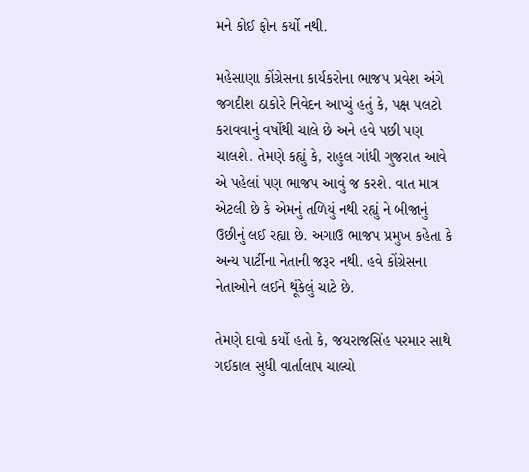મને કોઈ ફોન કર્યો નથી.

મહેસાણા કોંગ્રેસના કાર્યકરોના ભાજપ પ્રવેશ અંગે જગદીશ ઠાકોરે નિવેદન આપ્યું હતું કે, પક્ષ પલટો કરાવવાનું વર્ષોથી ચાલે છે અને હવે પછી પણ ચાલશે. તેમણે કહ્યું કે, રાહુલ ગાંધી ગુજરાત આવે એ પહેલાં પણ ભાજપ આવું જ કરશે. વાત માત્ર એટલી છે કે એમનું તળિયું નથી રહ્યું ને બીજાનું ઉછીનું લઈ રહ્યા છે. અગાઉ ભાજપ પ્રમુખ કહેતા કે અન્ય પાર્ટીના નેતાની જરૂર નથી. હવે કોંગ્રેસના નેતાઓને લઈને થૂંકેલું ચાટે છે.

તેમણે દાવો કર્યો હતો કે, જયરાજસિંહ પરમાર સાથે ગઈકાલ સુધી વાર્તાલાપ ચાલ્યો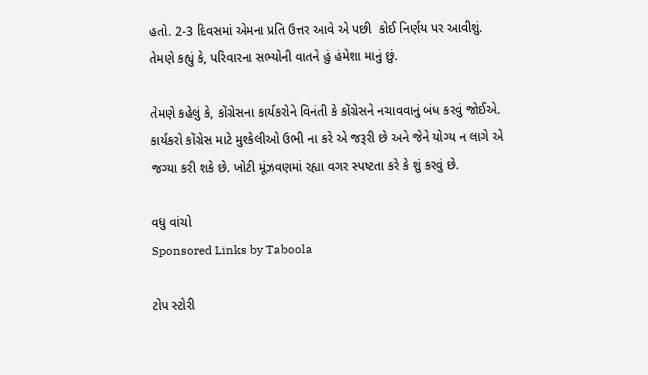હતો. 2-3 દિવસમાં એમના પ્રતિ ઉત્તર આવે એ પછી  કોઈ નિર્ણય પર આવીશું. તેમણે કહ્યું કે, પરિવારના સભ્યોની વાતને હું હંમેશા માનું છું.

તેમણે કહેલું કે, કોંગ્રેસના કાર્યકરોને વિનંતી કે કોંગ્રેસને નચાવવાનું બંધ કરવું જોઈએ. કાર્યકરો કોંગ્રેસ માટે મુશ્કેલીઓ ઉભી ના કરે એ જરૂરી છે અને જેને યોગ્ય ન લાગે એ જગ્યા કરી શકે છે. ખોટી મૂંઝવણમાં રહ્યા વગર સ્પષ્ટતા કરે કે શું કરવું છે.

વધુ વાંચો
Sponsored Links by Taboola

ટોપ સ્ટોરી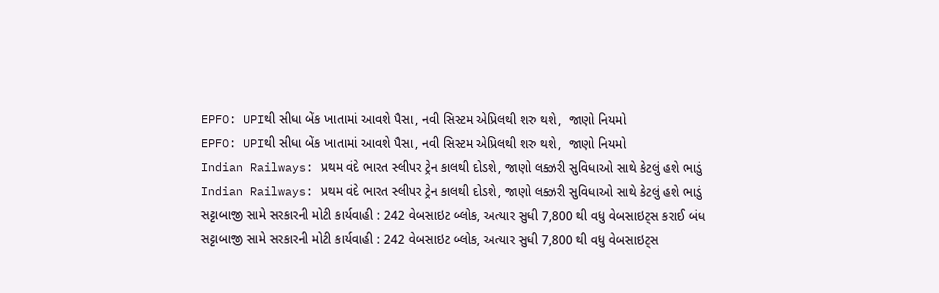EPFO: UPIથી સીધા બેંક ખાતામાં આવશે પૈસા, નવી સિસ્ટમ એપ્રિલથી શરુ થશે,  જાણો નિયમો
EPFO: UPIથી સીધા બેંક ખાતામાં આવશે પૈસા, નવી સિસ્ટમ એપ્રિલથી શરુ થશે,  જાણો નિયમો
Indian Railways: પ્રથમ વંદે ભારત સ્લીપર ટ્રેન કાલથી દોડશે, જાણો લક્ઝરી સુવિધાઓ સાથે કેટલું હશે ભાડું
Indian Railways: પ્રથમ વંદે ભારત સ્લીપર ટ્રેન કાલથી દોડશે, જાણો લક્ઝરી સુવિધાઓ સાથે કેટલું હશે ભાડું
સટ્ટાબાજી સામે સરકારની મોટી કાર્યવાહી : 242 વેબસાઇટ બ્લોક, અત્યાર સુધી 7,800 થી વધુ વેબસાઇટ્સ કરાઈ બંધ
સટ્ટાબાજી સામે સરકારની મોટી કાર્યવાહી : 242 વેબસાઇટ બ્લોક, અત્યાર સુધી 7,800 થી વધુ વેબસાઇટ્સ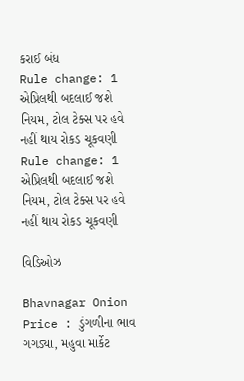કરાઈ બંધ
Rule change: 1 એપ્રિલથી બદલાઈ જશે નિયમ, ટોલ ટેક્સ પર હવે નહીં થાય રોકડ ચૂકવણી
Rule change: 1 એપ્રિલથી બદલાઈ જશે નિયમ, ટોલ ટેક્સ પર હવે નહીં થાય રોકડ ચૂકવણી

વિડિઓઝ

Bhavnagar Onion Price : ડુંગળીના ભાવ ગગડ્યા, મહુવા માર્કેટ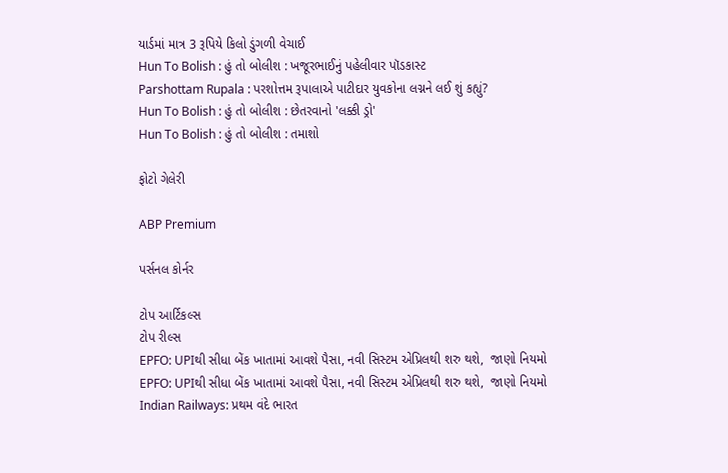યાર્ડમાં માત્ર 3 રૂપિયે કિલો ડુંગળી વેચાઈ
Hun To Bolish : હું તો બોલીશ : ખજૂરભાઈનું પહેલીવાર પૉડકાસ્ટ
Parshottam Rupala : પરશોત્તમ રૂપાલાએ પાટીદાર યુવકોના લગ્નને લઈ શું કહ્યું?
Hun To Bolish : હું તો બોલીશ : છેતરવાનો 'લક્કી ડ્રો'
Hun To Bolish : હું તો બોલીશ : તમાશો

ફોટો ગેલેરી

ABP Premium

પર્સનલ કોર્નર

ટોપ આર્ટિકલ્સ
ટોપ રીલ્સ
EPFO: UPIથી સીધા બેંક ખાતામાં આવશે પૈસા, નવી સિસ્ટમ એપ્રિલથી શરુ થશે,  જાણો નિયમો
EPFO: UPIથી સીધા બેંક ખાતામાં આવશે પૈસા, નવી સિસ્ટમ એપ્રિલથી શરુ થશે,  જાણો નિયમો
Indian Railways: પ્રથમ વંદે ભારત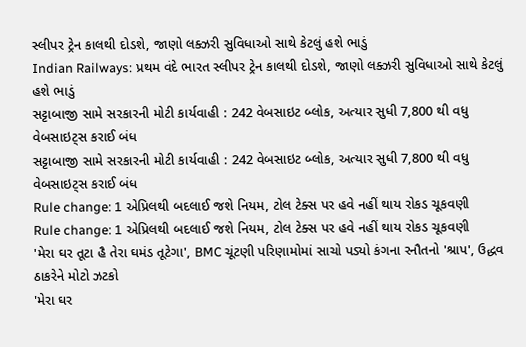સ્લીપર ટ્રેન કાલથી દોડશે, જાણો લક્ઝરી સુવિધાઓ સાથે કેટલું હશે ભાડું
Indian Railways: પ્રથમ વંદે ભારત સ્લીપર ટ્રેન કાલથી દોડશે, જાણો લક્ઝરી સુવિધાઓ સાથે કેટલું હશે ભાડું
સટ્ટાબાજી સામે સરકારની મોટી કાર્યવાહી : 242 વેબસાઇટ બ્લોક, અત્યાર સુધી 7,800 થી વધુ વેબસાઇટ્સ કરાઈ બંધ
સટ્ટાબાજી સામે સરકારની મોટી કાર્યવાહી : 242 વેબસાઇટ બ્લોક, અત્યાર સુધી 7,800 થી વધુ વેબસાઇટ્સ કરાઈ બંધ
Rule change: 1 એપ્રિલથી બદલાઈ જશે નિયમ, ટોલ ટેક્સ પર હવે નહીં થાય રોકડ ચૂકવણી
Rule change: 1 એપ્રિલથી બદલાઈ જશે નિયમ, ટોલ ટેક્સ પર હવે નહીં થાય રોકડ ચૂકવણી
'મેરા ઘર તૂટા હૈ તેરા ઘમંડ તૂટેગા', BMC ચૂંટણી પરિણામોમાં સાચો પડ્યો કંગના રનૌતનો 'શ્રાપ', ઉદ્ધવ ઠાકરેને મોટો ઝટકો
'મેરા ઘર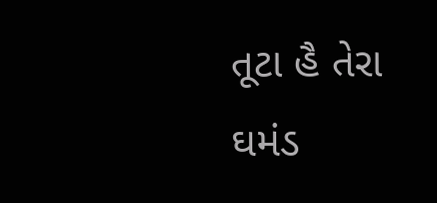તૂટા હૈ તેરા ઘમંડ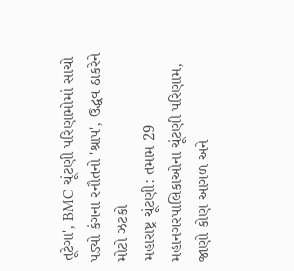તૂટેગા', BMC ચૂંટણી પરિણામોમાં સાચો પડ્યો કંગના રનૌતનો 'શ્રાપ', ઉદ્ધવ ઠાકરેને મોટો ઝટકો
મહારાષ્ટ્ર ચૂંટણી: તમામ 29  મહાનગરપાલિકાઓના ચૂંટણી પરિણામ,  જાણો કોણ આગળ અને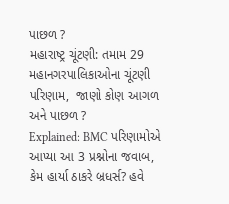પાછળ ?
મહારાષ્ટ્ર ચૂંટણી: તમામ 29  મહાનગરપાલિકાઓના ચૂંટણી પરિણામ,  જાણો કોણ આગળ અને પાછળ ?
Explained: BMC પરિણામોએ આપ્યા આ 3 પ્રશ્નોના જવાબ, કેમ હાર્યા ઠાકરે બ્રધર્સ? હવે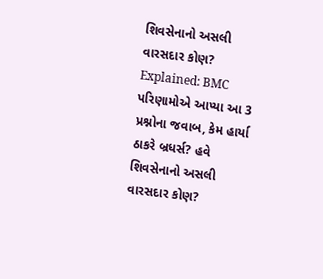શિવસેનાનો અસલી વારસદાર કોણ?
Explained: BMC પરિણામોએ આપ્યા આ 3 પ્રશ્નોના જવાબ, કેમ હાર્યા ઠાકરે બ્રધર્સ? હવે શિવસેનાનો અસલી વારસદાર કોણ?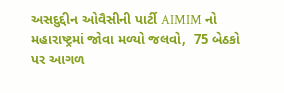અસદુદ્દીન ઓવૈસીની પાર્ટી AIMIM નો મહારાષ્ટ્રમાં જોવા મળ્યો જલવો,  75 બેઠકો પર આગળ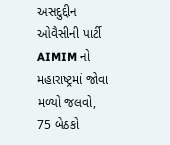અસદુદ્દીન ઓવૈસીની પાર્ટી AIMIM નો મહારાષ્ટ્રમાં જોવા મળ્યો જલવો,  75 બેઠકો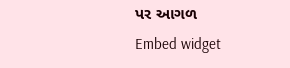પર આગળ
Embed widget